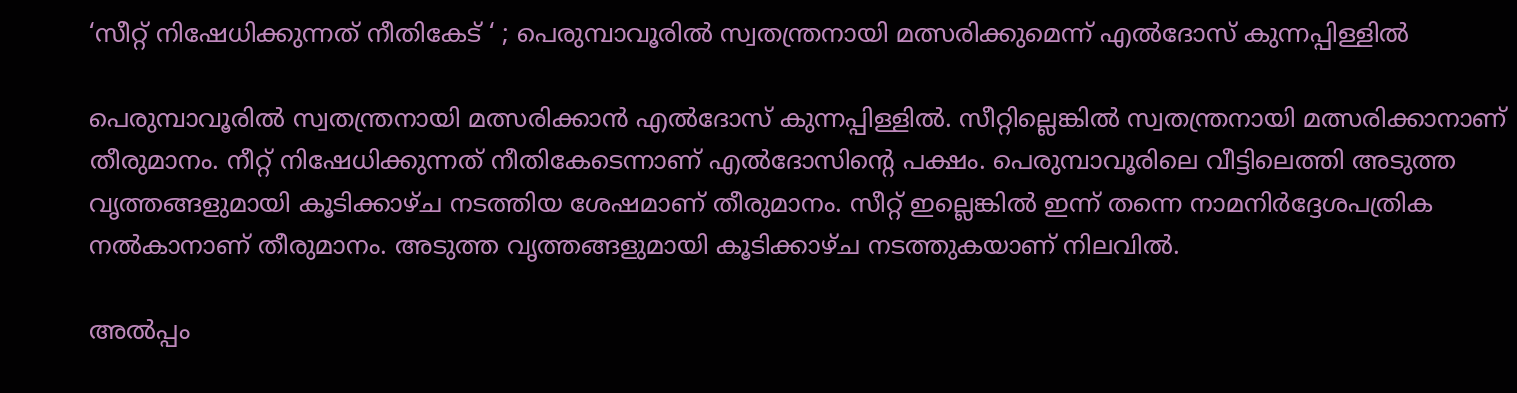‘സീറ്റ് നിഷേധിക്കുന്നത് നീതികേട് ‘ ; പെരുമ്പാവൂരില്‍ സ്വതന്ത്രനായി മത്സരിക്കുമെന്ന് എല്‍ദോസ് കുന്നപ്പിള്ളില്‍

പെരുമ്പാവൂരില്‍ സ്വതന്ത്രനായി മത്സരിക്കാന്‍ എല്‍ദോസ് കുന്നപ്പിള്ളില്‍. സീറ്റില്ലെങ്കില്‍ സ്വതന്ത്രനായി മത്സരിക്കാനാണ് തീരുമാനം. നീറ്റ് നിഷേധിക്കുന്നത് നീതികേടെന്നാണ് എല്‍ദോസിന്റെ പക്ഷം. പെരുമ്പാവൂരിലെ വീട്ടിലെത്തി അടുത്ത വൃത്തങ്ങളുമായി കൂടിക്കാഴ്ച നടത്തിയ ശേഷമാണ് തീരുമാനം. സീറ്റ് ഇല്ലെങ്കില്‍ ഇന്ന് തന്നെ നാമനിര്‍ദ്ദേശപത്രിക നല്‍കാനാണ് തീരുമാനം. അടുത്ത വൃത്തങ്ങളുമായി കൂടിക്കാഴ്ച നടത്തുകയാണ് നിലവില്‍.

അല്‍പ്പം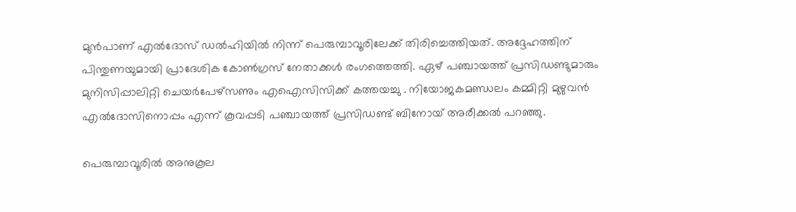മുന്‍പാണ് എല്‍ദോസ് ഡല്‍ഹിയില്‍ നിന്ന് പെരുമ്പാവൂരിലേക്ക് തിരിച്ചെത്തിയത്. അദ്ദേഹത്തിന് പിന്തുണയുമായി പ്രാദേശിക കോണ്‍ഗ്രസ് നേതാക്കള്‍ രംഗത്തെത്തി. ഏഴ് പഞ്ചായത്ത് പ്രസിഡണ്ടുമാരും മുനിസിപ്പാലിറ്റി ചെയര്‍പേഴ്‌സണും എഐസിസിക്ക് കത്തയച്ചു . നിയോജകമണ്ഡലം കമ്മിറ്റി മുഴുവന്‍ എല്‍ദോസിനൊപ്പം എന്ന് കൂവപ്പടി പഞ്ചായത്ത് പ്രസിഡണ്ട് ബിനോയ് അരീക്കല്‍ പറഞ്ഞു.

പെരുമ്പാവൂരില്‍ അനുകൂല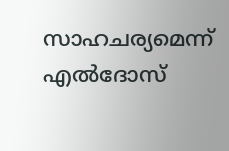സാഹചര്യമെന്ന് എല്‍ദോസ്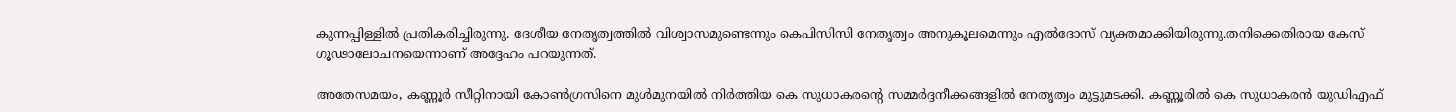കുന്നപ്പിള്ളില്‍ പ്രതികരിച്ചിരുന്നു. ദേശീയ നേതൃത്വത്തില്‍ വിശ്വാസമുണ്ടെന്നും കെപിസിസി നേതൃത്വം അനുകൂലമെന്നും എല്‍ദോസ് വ്യക്തമാക്കിയിരുന്നു.തനിക്കെതിരായ കേസ് ഗൂഢാലോചനയെന്നാണ് അദ്ദേഹം പറയുന്നത്.

അതേസമയം, കണ്ണൂര്‍ സീറ്റിനായി കോണ്‍ഗ്രസിനെ മുള്‍മുനയില്‍ നിര്‍ത്തിയ കെ സുധാകരന്റെ സമ്മര്‍ദ്ദനീക്കങ്ങളില്‍ നേതൃത്വം മുട്ടുമടക്കി. കണ്ണൂരില്‍ കെ സുധാകരന്‍ യുഡിഎഫ്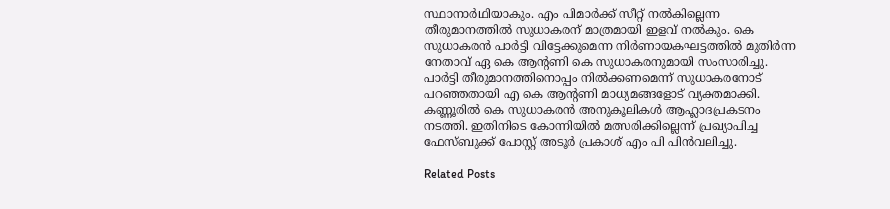സ്ഥാനാര്‍ഥിയാകും. എം പിമാര്‍ക്ക് സീറ്റ് നല്‍കില്ലെന്ന തീരുമാനത്തില്‍ സുധാകരന് മാത്രമായി ഇളവ് നല്‍കും. കെ സുധാകരന്‍ പാര്‍ട്ടി വിട്ടേക്കുമെന്ന നിര്‍ണായകഘട്ടത്തില്‍ മുതിര്‍ന്ന നേതാവ് ഏ കെ ആന്റണി കെ സുധാകരനുമായി സംസാരിച്ചു. പാര്‍ട്ടി തീരുമാനത്തിനൊപ്പം നില്‍ക്കണമെന്ന് സുധാകരനോട് പറഞ്ഞതായി എ കെ ആന്റണി മാധ്യമങ്ങളോട് വ്യക്തമാക്കി. കണ്ണൂരില്‍ കെ സുധാകരന്‍ അനുകൂലികള്‍ ആഹ്ലാദപ്രകടനം നടത്തി. ഇതിനിടെ കോന്നിയില്‍ മത്സരിക്കില്ലെന്ന് പ്രഖ്യാപിച്ച ഫേസ്ബുക്ക് പോസ്റ്റ് അടൂര്‍ പ്രകാശ് എം പി പിന്‍വലിച്ചു.

Related Posts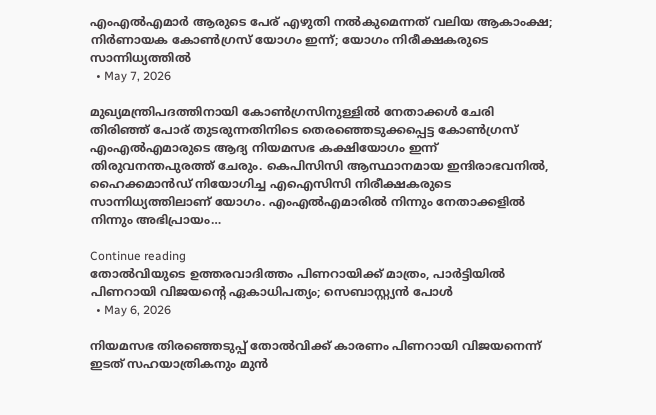എംഎല്‍എമാര്‍ ആരുടെ പേര് എഴുതി നല്‍കുമെന്നത് വലിയ ആകാംക്ഷ; നിര്‍ണായക കോണ്‍ഗ്രസ് യോഗം ഇന്ന്; യോഗം നിരീക്ഷകരുടെ സാന്നിധ്യത്തില്‍
  • May 7, 2026

മുഖ്യമന്ത്രിപദത്തിനായി കോണ്‍ഗ്രസിനുള്ളില്‍ നേതാക്കള്‍ ചേരി തിരിഞ്ഞ് പോര് തുടരുന്നതിനിടെ തെരഞ്ഞെടുക്കപ്പെട്ട കോണ്‍ഗ്രസ് എംഎല്‍എമാരുടെ ആദ്യ നിയമസഭ കക്ഷിയോഗം ഇന്ന് തിരുവനന്തപുരത്ത് ചേരും. കെപിസിസി ആസ്ഥാനമായ ഇന്ദിരാഭവനില്‍, ഹൈക്കമാന്‍ഡ് നിയോഗിച്ച എഐസിസി നിരീക്ഷകരുടെ സാന്നിധ്യത്തിലാണ് യോഗം. എംഎല്‍എമാരില്‍ നിന്നും നേതാക്കളില്‍ നിന്നും അഭിപ്രായം…

Continue reading
തോല്‍വിയുടെ ഉത്തരവാദിത്തം പിണറായിക്ക് മാത്രം, പാര്‍ട്ടിയില്‍ പിണറായി വിജയന്റെ ഏകാധിപത്യം; സെബാസ്റ്റ്യന്‍ പോള്‍
  • May 6, 2026

നിയമസഭ തിരഞ്ഞെടുപ്പ് തോല്‍വിക്ക് കാരണം പിണറായി വിജയനെന്ന് ഇടത് സഹയാത്രികനും മുന്‍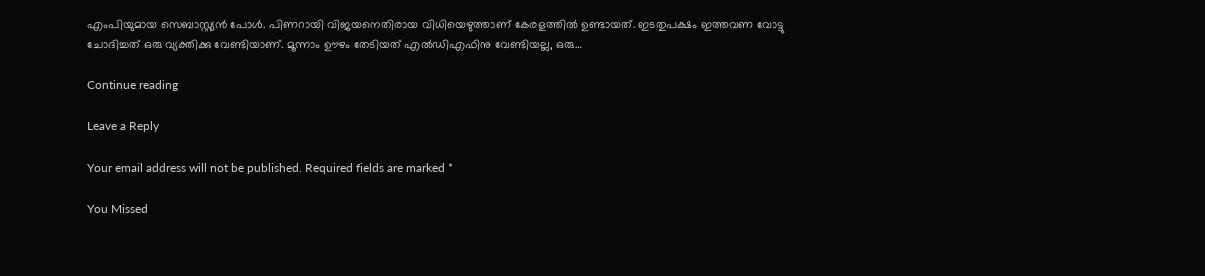എംപിയുമായ സെബാസ്റ്റ്യന്‍ പോള്‍. പിണറായി വിജയനെതിരായ വിധിയെഴുത്താണ് കേരളത്തില്‍ ഉണ്ടായത്. ഇടതുപക്ഷം ഇത്തവണ വോട്ടു ചോദിച്ചത് ഒരു വ്യക്തിക്കു വേണ്ടിയാണ്. മൂന്നാം ഊഴം തേടിയത് എല്‍ഡിഎഫിനു വേണ്ടിയല്ല, ഒരു…

Continue reading

Leave a Reply

Your email address will not be published. Required fields are marked *

You Missed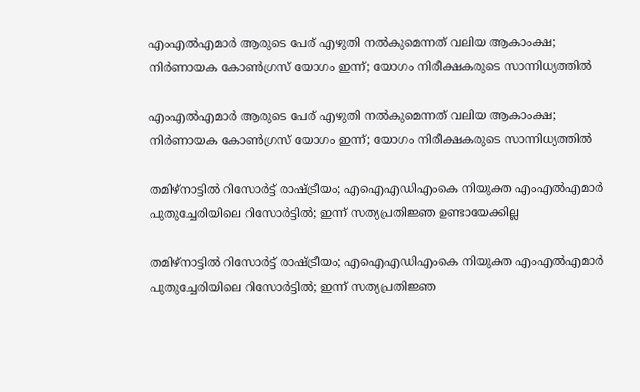എംഎല്‍എമാര്‍ ആരുടെ പേര് എഴുതി നല്‍കുമെന്നത് വലിയ ആകാംക്ഷ; നിര്‍ണായക കോണ്‍ഗ്രസ് യോഗം ഇന്ന്; യോഗം നിരീക്ഷകരുടെ സാന്നിധ്യത്തില്‍

എംഎല്‍എമാര്‍ ആരുടെ പേര് എഴുതി നല്‍കുമെന്നത് വലിയ ആകാംക്ഷ; നിര്‍ണായക കോണ്‍ഗ്രസ് യോഗം ഇന്ന്; യോഗം നിരീക്ഷകരുടെ സാന്നിധ്യത്തില്‍

തമിഴ്‌നാട്ടില്‍ റിസോര്‍ട്ട് രാഷ്ട്രീയം; എഐഎഡിഎംകെ നിയുക്ത എംഎല്‍എമാര്‍ പുതുച്ചേരിയിലെ റിസോര്‍ട്ടില്‍; ഇന്ന് സത്യപ്രതിജ്ഞ ഉണ്ടായേക്കില്ല

തമിഴ്‌നാട്ടില്‍ റിസോര്‍ട്ട് രാഷ്ട്രീയം; എഐഎഡിഎംകെ നിയുക്ത എംഎല്‍എമാര്‍ പുതുച്ചേരിയിലെ റിസോര്‍ട്ടില്‍; ഇന്ന് സത്യപ്രതിജ്ഞ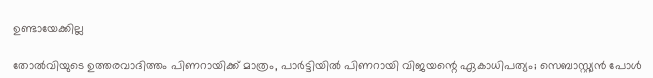ഉണ്ടായേക്കില്ല

തോല്‍വിയുടെ ഉത്തരവാദിത്തം പിണറായിക്ക് മാത്രം, പാര്‍ട്ടിയില്‍ പിണറായി വിജയന്റെ ഏകാധിപത്യം; സെബാസ്റ്റ്യന്‍ പോള്‍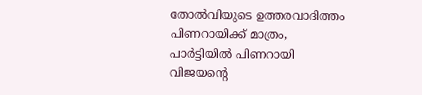തോല്‍വിയുടെ ഉത്തരവാദിത്തം പിണറായിക്ക് മാത്രം, പാര്‍ട്ടിയില്‍ പിണറായി വിജയന്റെ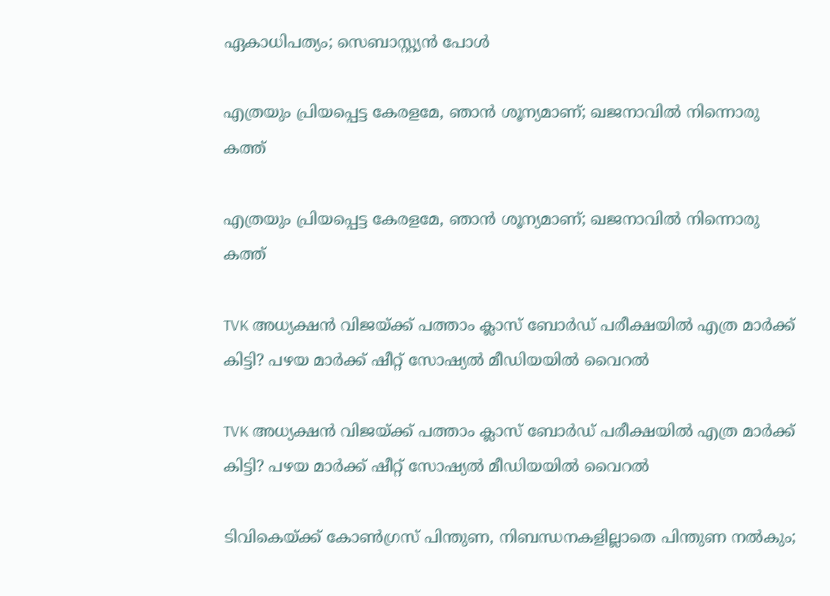ഏകാധിപത്യം; സെബാസ്റ്റ്യന്‍ പോള്‍

എത്രയും പ്രിയപ്പെട്ട കേരളമേ, ഞാൻ ശൂന്യമാണ്; ഖജനാവിൽ നിന്നൊരു കത്ത്

എത്രയും പ്രിയപ്പെട്ട കേരളമേ, ഞാൻ ശൂന്യമാണ്; ഖജനാവിൽ നിന്നൊരു കത്ത്

TVK അധ്യക്ഷൻ വിജയ്ക്ക് പത്താം ക്ലാസ് ബോർഡ് പരീക്ഷയിൽ എത്ര മാർക്ക് കിട്ടി? പഴയ മാർക്ക് ഷീറ്റ് സോഷ്യൽ മീഡിയയിൽ വൈറൽ

TVK അധ്യക്ഷൻ വിജയ്ക്ക് പത്താം ക്ലാസ് ബോർഡ് പരീക്ഷയിൽ എത്ര മാർക്ക് കിട്ടി? പഴയ മാർക്ക് ഷീറ്റ് സോഷ്യൽ മീഡിയയിൽ വൈറൽ

ടിവികെയ്ക്ക് കോൺഗ്രസ് പിന്തുണ, നിബന്ധനകളില്ലാതെ പിന്തുണ നൽകും;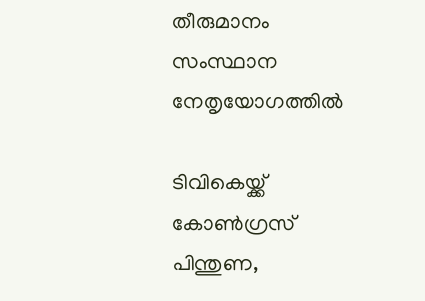തീരുമാനം സംസ്ഥാന നേതൃയോഗത്തിൽ

ടിവികെയ്ക്ക് കോൺഗ്രസ് പിന്തുണ,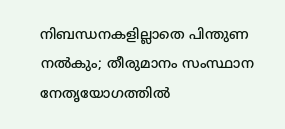നിബന്ധനകളില്ലാതെ പിന്തുണ നൽകും; തീരുമാനം സംസ്ഥാന നേതൃയോഗത്തിൽ